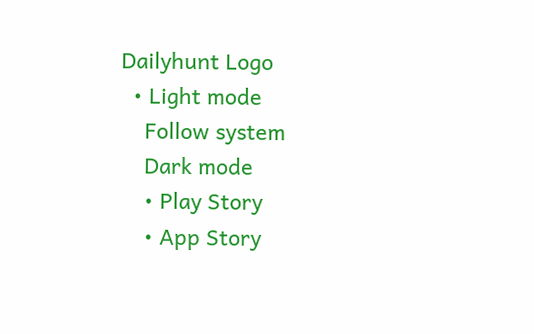Dailyhunt Logo
  • Light mode
    Follow system
    Dark mode
    • Play Story
    • App Story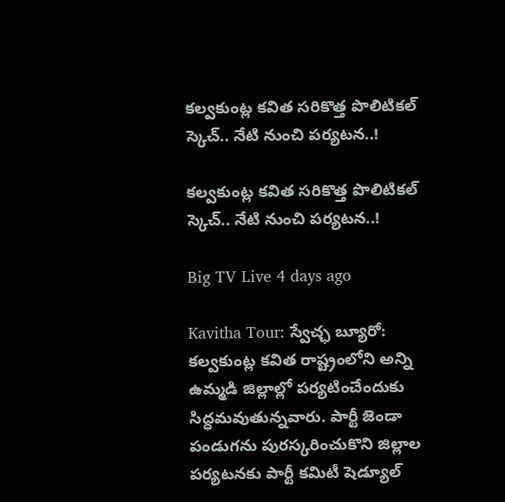కల్వకుంట్ల కవిత సరికొత్త పొలిటికల్ స్కెచ్.. నేటి నుంచి పర్యటన..!

కల్వకుంట్ల కవిత సరికొత్త పొలిటికల్ స్కెచ్.. నేటి నుంచి పర్యటన..!

Big TV Live 4 days ago

Kavitha Tour: స్వేచ్ఛ బ్యూరో: కల్వకుంట్ల కవిత రాష్ట్రంలోని అన్ని ఉమ్మడి జిల్లాల్లో పర్యటించేందుకు సిద్ధమవుతున్నవారు. పార్టీ జెండా పండుగను పురస్కరించుకొని జిల్లాల పర్యటనకు పార్టీ కమిటీ షెడ్యూల్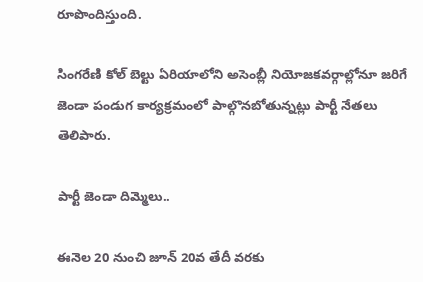రూపొందిస్తుంది.

సింగరేణి కోల్ బెల్టు ఏరియాలోని అసెంబ్లీ నియోజకవర్గాల్లోనూ జరిగే జెండా పండుగ కార్యక్రమంలో పాల్గొనబోతున్నట్లు పార్టీ నేతలు తెలిపారు.

పార్టీ జెండా దిమ్మెలు..

ఈనెల 20 నుంచి జూన్ 20వ తేదీ వరకు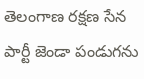తెలంగాణ రక్షణ సేన పార్టీ జెండా పండుగను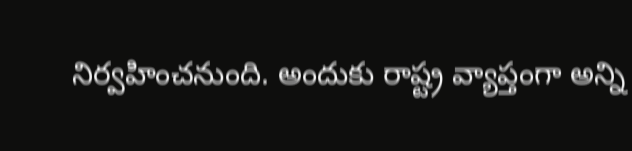నిర్వహించనుంది. అందుకు రాష్ట్ర వ్యాప్తంగా అన్ని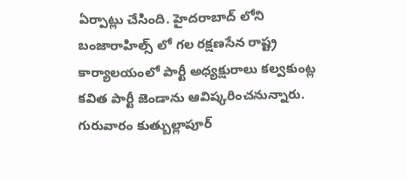ఏర్పాట్లు చేసింది. హైదరాబాద్ లోని బంజారాహిల్స్ లో గల రక్షణసేన రాష్ట్ర కార్యాలయంలో పార్టీ అధ్యక్షురాలు కల్వకుంట్ల కవిత పార్టీ జెండాను ఆవిష్కరించనున్నారు. గురువారం కుత్బుల్లాపూర్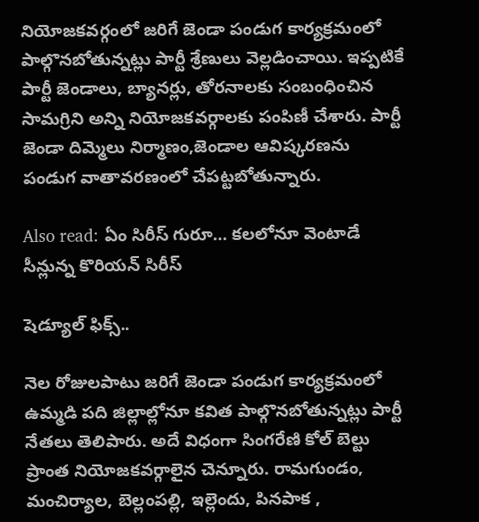నియోజకవర్గంలో జరిగే జెండా పండుగ కార్యక్రమంలో పాల్గొనబోతున్నట్లు పార్టీ శ్రేణులు వెల్లడించాయి. ఇప్పటికే పార్టీ జెండాలు, బ్యానర్లు, తోరనాలకు సంబంధించిన సామగ్రిని అన్ని నియోజకవర్గాలకు పంపిణీ చేశారు. పార్టీ జెండా దిమ్మెలు నిర్మాణం,జెండాల ఆవిష్కరణను పండుగ వాతావరణంలో చేపట్టబోతున్నారు.

Also read: ఏం సిరీస్ గురూ… కలలోనూ వెంటాడే సీన్లున్న కొరియన్ సిరీస్

షెడ్యూల్ ఫిక్స్..

నెల రోజులపాటు జరిగే జెండా పండుగ కార్యక్రమంలో ఉమ్మడి పది జిల్లాల్లోనూ కవిత పాల్గొనబోతున్నట్లు పార్టీ నేతలు తెలిపారు. అదే విధంగా సింగరేణి కోల్ బెల్టు ప్రాంత నియోజకవర్గాలైన చెన్నూరు. రామగుండం, మంచిర్యాల, బెల్లంపల్లి, ఇల్లెందు, పినపాక ,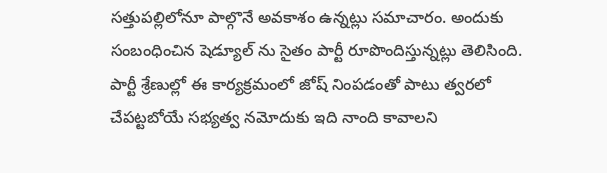సత్తుపల్లిలోనూ పాల్గొనే అవకాశం ఉన్నట్లు సమాచారం. అందుకు సంబంధించిన షెడ్యూల్ ను సైతం పార్టీ రూపొందిస్తున్నట్లు తెలిసింది. పార్టీ శ్రేణుల్లో ఈ కార్యక్రమంలో జోష్ నింపడంతో పాటు త్వరలో చేపట్టబోయే సభ్యత్వ నమోదుకు ఇది నాంది కావాలని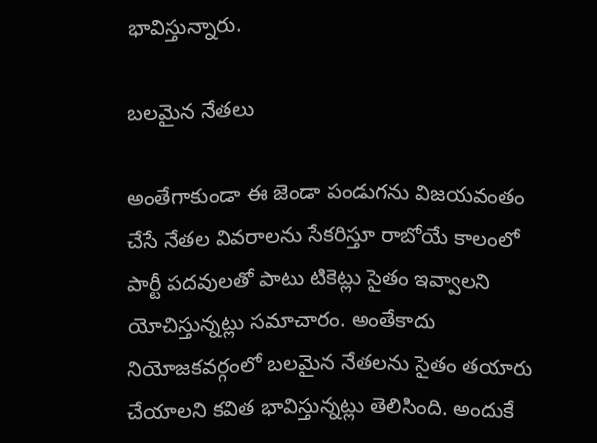భావిస్తున్నారు.

బలమైన నేతలు

అంతేగాకుండా ఈ జెండా పండుగను విజయవంతం చేసే నేతల వివరాలను సేకరిస్తూ రాబోయే కాలంలో పార్టీ పదవులతో పాటు టికెట్లు సైతం ఇవ్వాలని యోచిస్తున్నట్లు సమాచారం. అంతేకాదు నియోజకవర్గంలో బలమైన నేతలను సైతం తయారు చేయాలని కవిత భావిస్తున్నట్లు తెలిసింది. అందుకే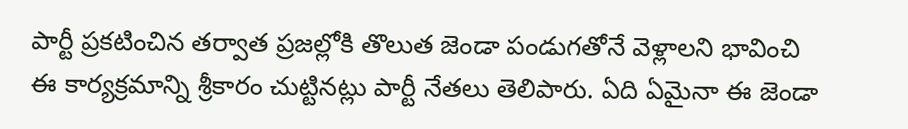పార్టీ ప్రకటించిన తర్వాత ప్రజల్లోకి తొలుత జెండా పండుగతోనే వెళ్లాలని భావించి ఈ కార్యక్రమాన్ని శ్రీకారం చుట్టినట్లు పార్టీ నేతలు తెలిపారు. ఏది ఏమైనా ఈ జెండా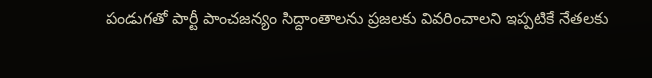పండుగతో పార్టీ పాంచజన్యం సిద్దాంతాలను ప్రజలకు వివరించాలని ఇప్పటికే నేతలకు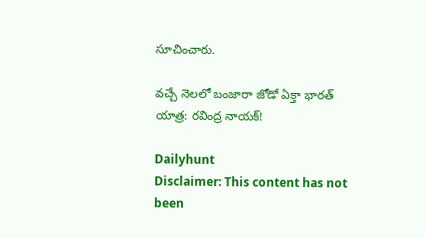సూచించారు.

వచ్చే నెలలో బంజారా జోడో ఏక్తా భారత్ యాత్ర: రవింద్ర నాయక్!

Dailyhunt
Disclaimer: This content has not been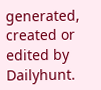generated, created or edited by Dailyhunt.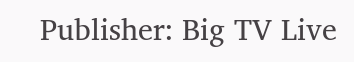Publisher: Big TV Live